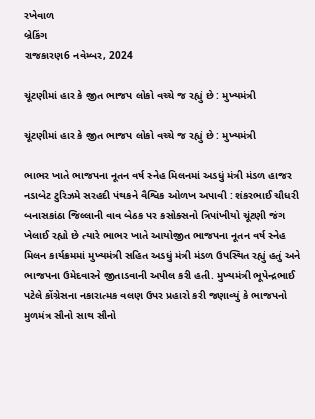રખેવાળ
બ્રેકિંગ
રાજકારણ6 નવેમ્બર, 2024

ચૂંટણીમાં હાર કે જીત ભાજપ લોકો વચ્ચે જ રહ્યું છે : મુખ્યમંત્રી

ચૂંટણીમાં હાર કે જીત ભાજપ લોકો વચ્ચે જ રહ્યું છે : મુખ્યમંત્રી

ભાભર ખાતે ભાજપના નૂતન વર્ષ સ્નેહ મિલનમાં અડધું મંત્રી મંડળ હાજર નડાબેટ ટુરિઝમે સરહદી પંથકને વૈશ્વિક ઓળખ અપાવી : શંકરભાઈ ચૌધરી બનાસકાંઠા જિલ્લાની વાવ બેઠક પર કસોક્સનો ત્રિપાંખીયો ચૂંટણી જંગ ખેલાઈ રહ્યો છે ત્યારે ભાભર ખાતે આયોજીત ભાજપના નૂતન વર્ષ સ્નેહ મિલન કાર્યક્રમમાં મુખ્યમંત્રી સહિત અડધું મંત્રી મંડળ ઉપસ્થિત રહ્યું હતું અને ભાજપના ઉમેદવારને જીતાડવાની અપીલ કરી હતી. મુખ્યમંત્રી ભૂપેન્દ્રભાઈ પટેલે કોંગ્રેસના નકારાત્મક વલણ ઉપર પ્રહારો કરી જણાવ્યું કે ભાજપનો  મુળમંત્ર સૌનો સાથ સૌનો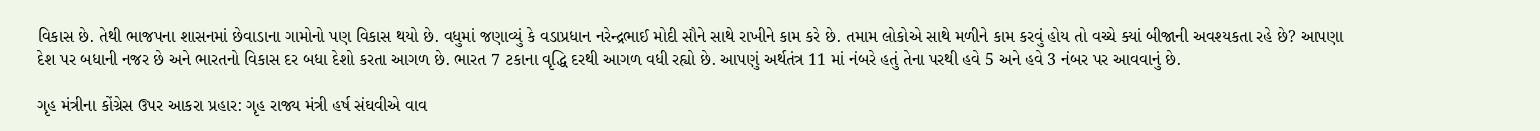વિકાસ છે. તેથી ભાજપના શાસનમાં છેવાડાના ગામોનો પણ વિકાસ થયો છે. વધુમાં જણાવ્યું કે વડાપ્રધાન નરેન્દ્રભાઈ મોદી સૌને સાથે રાખીને કામ કરે છે. તમામ લોકોએ સાથે મળીને કામ કરવું હોય તો વચ્ચે ક્યાં બીજાની અવશ્યકતા રહે છે? આપણા દેશ પર બધાની નજર છે અને ભારતનો વિકાસ દર બધા દેશો કરતા આગળ છે. ભારત 7 ટકાના વૃદ્ધિ દરથી આગળ વધી રહ્યો છે. આપણું અર્થતંત્ર 11 માં નંબરે હતું તેના પરથી હવે 5 અને હવે 3 નંબર પર આવવાનું છે.

ગૃહ મંત્રીના કોંગ્રેસ ઉપર આકરા પ્રહાર: ગૃહ રાજ્ય મંત્રી હર્ષ સંઘવીએ વાવ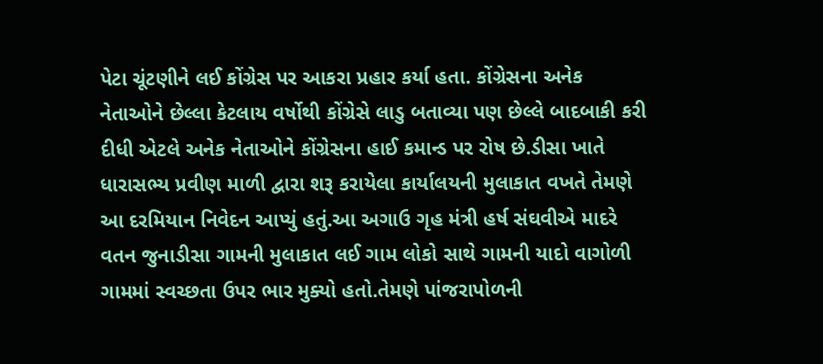પેટા ચૂંટણીને લઈ કોંગ્રેસ પર આકરા પ્રહાર કર્યા હતા. કોંગ્રેસના અનેક નેતાઓને છેલ્લા કેટલાય વર્ષોથી કોંગ્રેસે લાડુ બતાવ્યા પણ છેલ્લે બાદબાકી કરી દીધી એટલે અનેક નેતાઓને કોંગ્રેસના હાઈ કમાન્ડ પર રોષ છે.ડીસા ખાતે ધારાસભ્ય પ્રવીણ માળી દ્વારા શરૂ કરાયેલા કાર્યાલયની મુલાકાત વખતે તેમણે આ દરમિયાન નિવેદન આપ્યું હતું.આ અગાઉ ગૃહ મંત્રી હર્ષ સંઘવીએ માદરે વતન જુનાડીસા ગામની મુલાકાત લઈ ગામ લોકો સાથે ગામની યાદો વાગોળી ગામમાં સ્વચ્છતા ઉપર ભાર મુક્યો હતો.તેમણે પાંજરાપોળની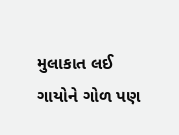મુલાકાત લઈ ગાયોને ગોળ પણ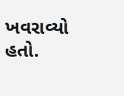ખવરાવ્યો હતો.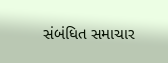સંબંધિત સમાચાર